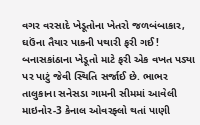વગર વરસાદે ખેડૂતોના ખેતરો જળબંબાકાર, ઘઉંના તૈયાર પાકની પથારી ફરી ગઈ!
બનાસકાંઠાના ખેડૂતો માટે ફરી એક વખત પડ્યા પર પાટું જેવી સ્થિતિ સર્જાઈ છે. ભાભર તાલુકાના સનેસડા ગામની સીમમાં આવેલી માઇનોર-3 કેનાલ ઓવરફ્લો થતાં પાણી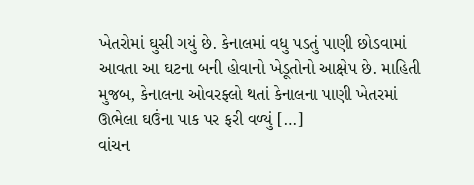ખેતરોમાં ઘુસી ગયું છે. કેનાલમાં વધુ પડતું પાણી છોડવામાં આવતા આ ઘટના બની હોવાનો ખેડૂતોનો આક્ષેપ છે. માહિતી મુજબ, કેનાલના ઓવરફ્લો થતાં કેનાલના પાણી ખેતરમાં ઊભેલા ઘઉંના પાક પર ફરી વળ્યું […]
વાંચન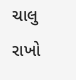ચાલુ રાખો